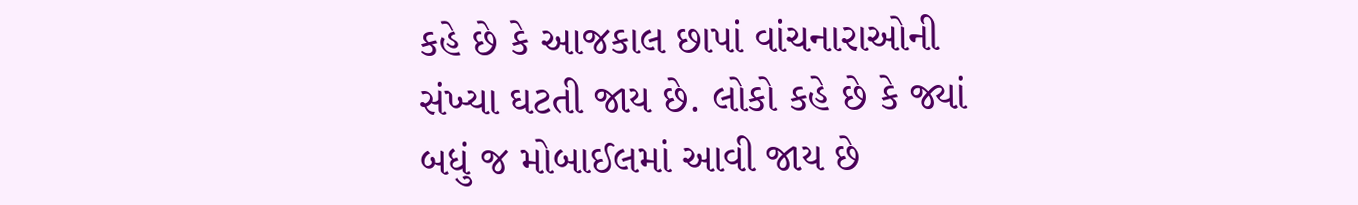કહે છે કે આજકાલ છાપાં વાંચનારાઓની સંખ્યા ઘટતી જાય છે. લોકો કહે છે કે જ્યાં બધું જ મોબાઈલમાં આવી જાય છે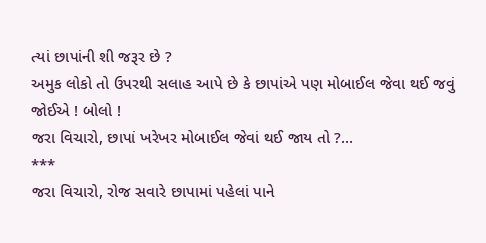ત્યાં છાપાંની શી જરૂર છે ?
અમુક લોકો તો ઉપરથી સલાહ આપે છે કે છાપાંએ પણ મોબાઈલ જેવા થઈ જવું જોઈએ ! બોલો !
જરા વિચારો, છાપાં ખરેખર મોબાઈલ જેવાં થઈ જાય તો ?...
***
જરા વિચારો, રોજ સવારે છાપામાં પહેલાં પાને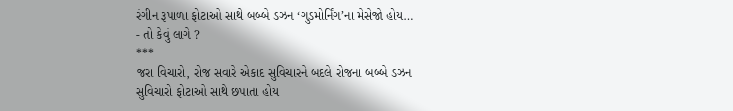રંગીન રૂપાળા ફોટાઓ સાથે બબ્બે ડઝન ‘ગુડમોર્નિંગ’ના મેસેજો હોય…
- તો કેવું લાગે ?
***
જરા વિચારો, રોજ સવારે એકાદ સુવિચારને બદલે રોજના બબ્બે ડઝન સુવિચારો ફોટાઓ સાથે છપાતા હોય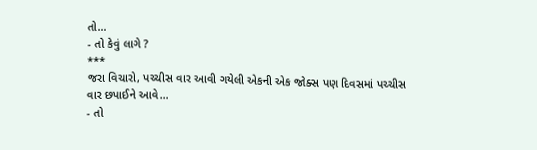તો…
- તો કેવું લાગે ?
***
જરા વિચારો, પચ્ચીસ વાર આવી ગયેલી એકની એક જોક્સ પણ દિવસમાં પચ્ચીસ વાર છપાઈને આવે…
- તો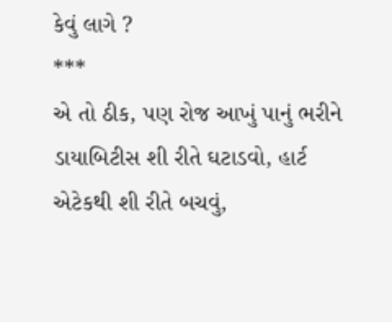કેવું લાગે ?
***
એ તો ઠીક, પણ રોજ આખું પાનું ભરીને ડાયાબિટીસ શી રીતે ઘટાડવો, હાર્ટ એટેકથી શી રીતે બચવું,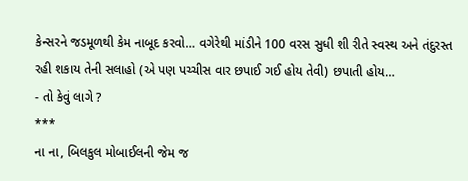કેન્સરને જડમૂળથી કેમ નાબૂદ કરવો… વગેરેથી માંડીને 100 વરસ સુધી શી રીતે સ્વસ્થ અને તંદુરસ્ત રહી શકાય તેની સલાહો (એ પણ પચ્ચીસ વાર છપાઈ ગઈ હોય તેવી) છપાતી હોય…
- તો કેવું લાગે ?
***
ના ના, બિલકુલ મોબાઈલની જેમ જ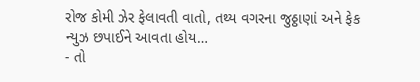રોજ કોમી ઝેર ફેલાવતી વાતો, તથ્ય વગરના જુઠ્ઠાણાં અને ફેક ન્યુઝ છપાઈને આવતા હોય…
- તો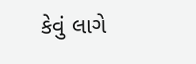કેવું લાગે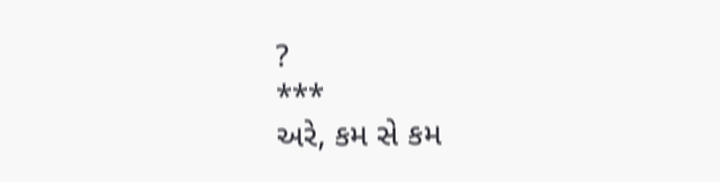?
***
અરે, કમ સે કમ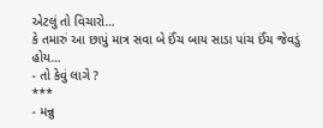એટલું તો વિચારો…
કે તમારું આ છાપું માત્ર સવા બે ઈંચ બાય સાડા પાંચ ઈંચ જેવડું હોય…
- તો કેવું લાગે ?
***
- મન્નુ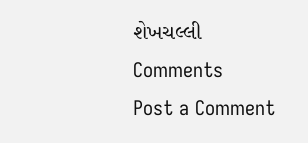શેખચલ્લી
Comments
Post a Comment